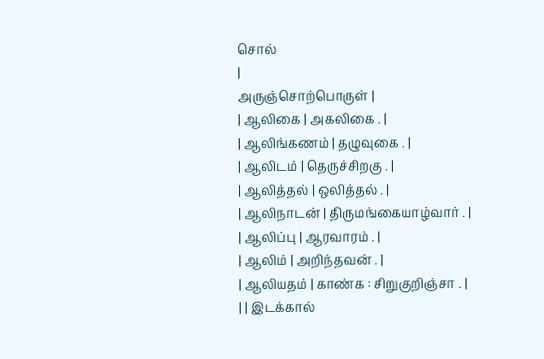சொல்
|
அருஞ்சொற்பொருள் |
| ஆலிகை | அகலிகை . |
| ஆலிங்கணம் | தழுவுகை . |
| ஆலிடம் | தெருச்சிறகு . |
| ஆலித்தல் | ஒலித்தல் . |
| ஆலிநாடன் | திருமங்கையாழ்வார் . |
| ஆலிப்பு | ஆரவாரம் . |
| ஆலிம் | அறிந்தவன் . |
| ஆலியதம் | காண்க : சிறுகுறிஞ்சா . |
| | இடக்கால்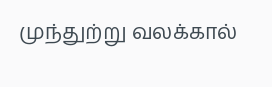முந்துற்று வலக்கால்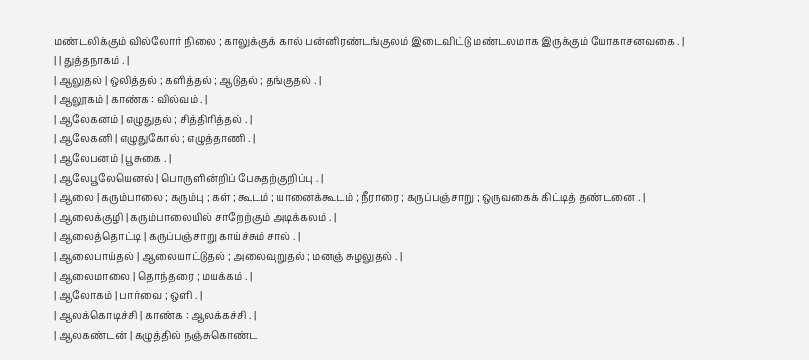மண்டலிக்கும் வில்லோர் நிலை ; காலுக்குக் கால் பன்னிரண்டங்குலம் இடைவிட்டு மண்டலமாக இருக்கும் யோகாசனவகை . |
| | துத்தநாகம் . |
| ஆலுதல் | ஒலித்தல் ; களித்தல் ; ஆடுதல் ; தங்குதல் . |
| ஆலூகம் | காண்க : வில்வம் . |
| ஆலேகனம் | எழுதுதல் ; சித்திரித்தல் . |
| ஆலேகனி | எழுதுகோல் ; எழுத்தாணி . |
| ஆலேபனம் | பூசுகை . |
| ஆலேபூலேயெனல் | பொருளின்றிப் பேசுதற்குறிப்பு . |
| ஆலை | கரும்பாலை ; கரும்பு ; கள் ; கூடம் ; யானைக்கூடம் ; நீராரை ; கருப்பஞ்சாறு ; ஒருவகைக் கிட்டித் தண்டனை . |
| ஆலைக்குழி | கரும்பாலையில் சாறேற்கும் அடிக்கலம் . |
| ஆலைத்தொட்டி | கருப்பஞ்சாறு காய்ச்சும் சால் . |
| ஆலைபாய்தல் | ஆலையாட்டுதல் ; அலைவுறுதல் ; மனஞ் சுழலுதல் . |
| ஆலைமாலை | தொந்தரை ; மயக்கம் . |
| ஆலோகம் | பார்வை ; ஒளி . |
| ஆலக்கொடிச்சி | காண்க : ஆலக்கச்சி . |
| ஆலகண்டன் | கழுத்தில் நஞ்சுகொண்ட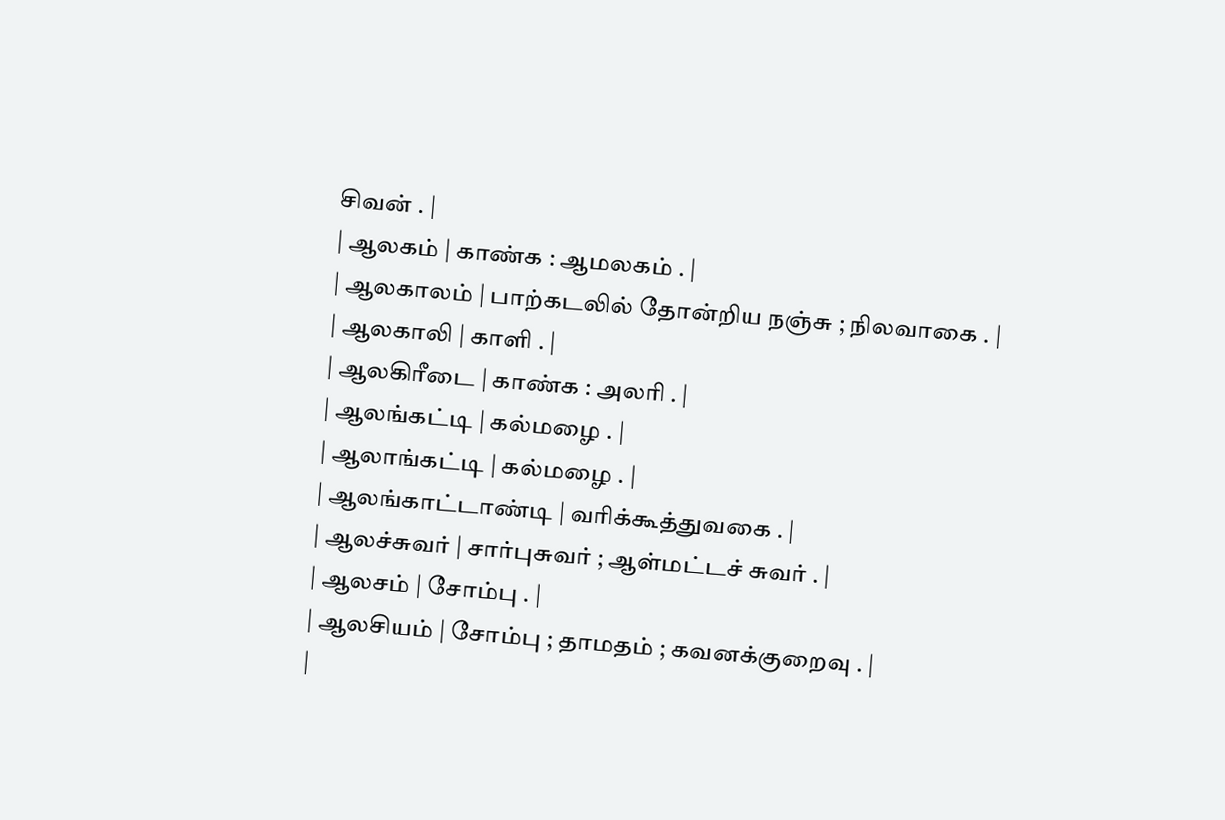சிவன் . |
| ஆலகம் | காண்க : ஆமலகம் . |
| ஆலகாலம் | பாற்கடலில் தோன்றிய நஞ்சு ; நிலவாகை . |
| ஆலகாலி | காளி . |
| ஆலகிரீடை | காண்க : அலரி . |
| ஆலங்கட்டி | கல்மழை . |
| ஆலாங்கட்டி | கல்மழை . |
| ஆலங்காட்டாண்டி | வரிக்கூத்துவகை . |
| ஆலச்சுவர் | சார்புசுவர் ; ஆள்மட்டச் சுவர் . |
| ஆலசம் | சோம்பு . |
| ஆலசியம் | சோம்பு ; தாமதம் ; கவனக்குறைவு . |
|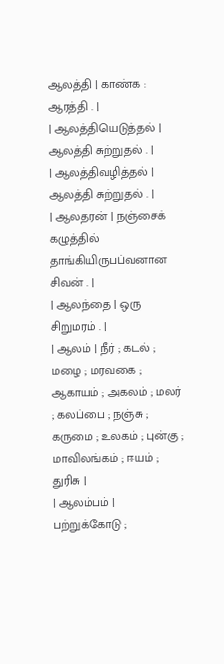ஆலத்தி | காண்க : ஆரத்தி . |
| ஆலத்தியெடுத்தல் | ஆலத்தி சுற்றுதல் . |
| ஆலத்திவழித்தல் | ஆலத்தி சுற்றுதல் . |
| ஆலதரன் | நஞ்சைக் கழுத்தில் தாங்கியிருபப்வனான சிவன் . |
| ஆலந்தை | ஒரு சிறுமரம் . |
| ஆலம் | நீர் ; கடல் ; மழை ; மரவகை ; ஆகாயம் ; அகலம் ; மலர் ; கலப்பை ; நஞ்சு ; கருமை ; உலகம் ; புன்கு ; மாவிலங்கம் ; ஈயம் ; துரிசு |
| ஆலம்பம் | பற்றுக்கோடு ;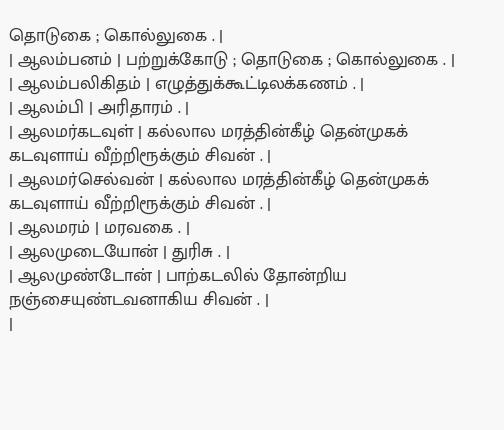தொடுகை ; கொல்லுகை . |
| ஆலம்பனம் | பற்றுக்கோடு ; தொடுகை ; கொல்லுகை . |
| ஆலம்பலிகிதம் | எழுத்துக்கூட்டிலக்கணம் . |
| ஆலம்பி | அரிதாரம் . |
| ஆலமர்கடவுள் | கல்லால மரத்தின்கீழ் தென்முகக் கடவுளாய் வீற்றிரூக்கும் சிவன் . |
| ஆலமர்செல்வன் | கல்லால மரத்தின்கீழ் தென்முகக் கடவுளாய் வீற்றிரூக்கும் சிவன் . |
| ஆலமரம் | மரவகை . |
| ஆலமுடையோன் | துரிசு . |
| ஆலமுண்டோன் | பாற்கடலில் தோன்றிய நஞ்சையுண்டவனாகிய சிவன் . |
|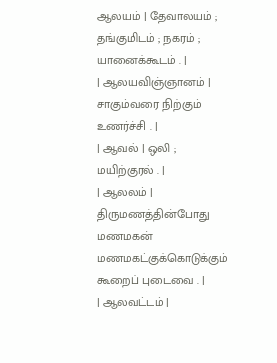ஆலயம் | தேவாலயம் ; தங்குமிடம் ; நகரம் ; யானைக்கூடம் . |
| ஆலயவிஞ்ஞானம் | சாகும்வரை நிற்கும் உணர்ச்சி . |
| ஆவல் | ஒலி ; மயிற்குரல் . |
| ஆலலம் | திருமணத்தின்போது மணமகன் மணமகட்குக்கொடுக்கும் கூறைப் புடைவை . |
| ஆலவட்டம் |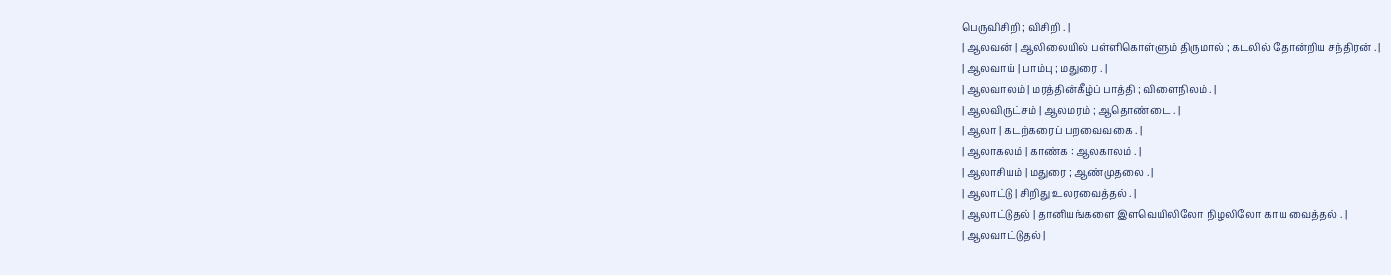பெருவிசிறி ; விசிறி . |
| ஆலவன் | ஆலிலையில் பள்ளிகொள்ளும் திருமால் ; கடலில் தோன்றிய சந்திரன் . |
| ஆலவாய் | பாம்பு ; மதுரை . |
| ஆலவாலம் | மரத்தின்கீழ்ப் பாத்தி ; விளைநிலம் . |
| ஆலவிருட்சம் | ஆலமரம் ; ஆதொண்டை . |
| ஆலா | கடற்கரைப் பறவைவகை . |
| ஆலாகலம் | காண்க : ஆலகாலம் . |
| ஆலாசியம் | மதுரை ; ஆண்முதலை . |
| ஆலாட்டு | சிறிது உலரவைத்தல் . |
| ஆலாட்டுதல் | தானியங்களை இளவெயிலிலோ நிழலிலோ காய வைத்தல் . |
| ஆலவாட்டுதல் |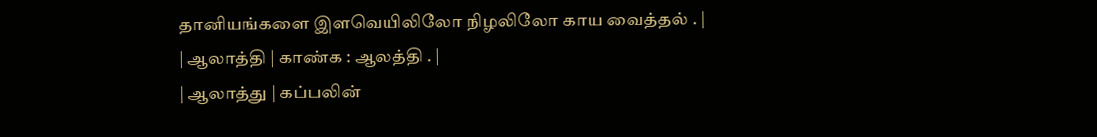தானியங்களை இளவெயிலிலோ நிழலிலோ காய வைத்தல் . |
| ஆலாத்தி | காண்க : ஆலத்தி . |
| ஆலாத்து | கப்பலின்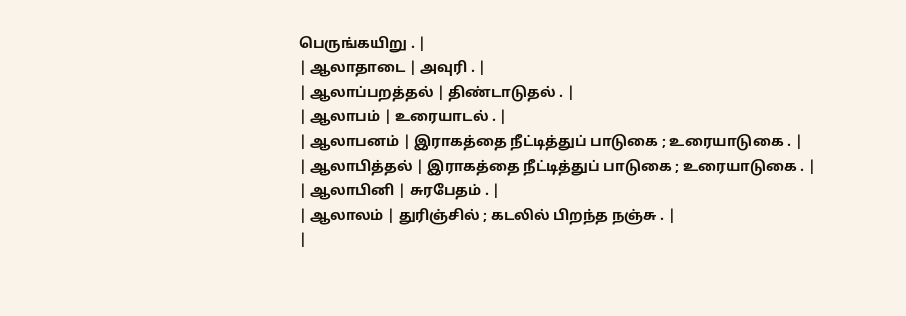பெருங்கயிறு . |
| ஆலாதாடை | அவுரி . |
| ஆலாப்பறத்தல் | திண்டாடுதல் . |
| ஆலாபம் | உரையாடல் . |
| ஆலாபனம் | இராகத்தை நீட்டித்துப் பாடுகை ; உரையாடுகை . |
| ஆலாபித்தல் | இராகத்தை நீட்டித்துப் பாடுகை ; உரையாடுகை . |
| ஆலாபினி | சுரபேதம் . |
| ஆலாலம் | துரிஞ்சில் ; கடலில் பிறந்த நஞ்சு . |
|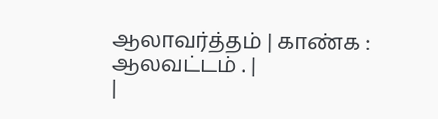ஆலாவர்த்தம் | காண்க : ஆலவட்டம் . |
|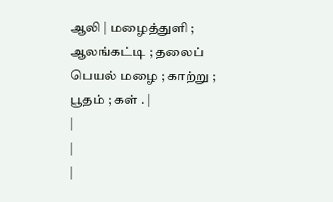ஆலி | மழைத்துளி ; ஆலங்கட்டி ; தலைப் பெயல் மழை ; காற்று ; பூதம் ; கள் . |
|
|
|